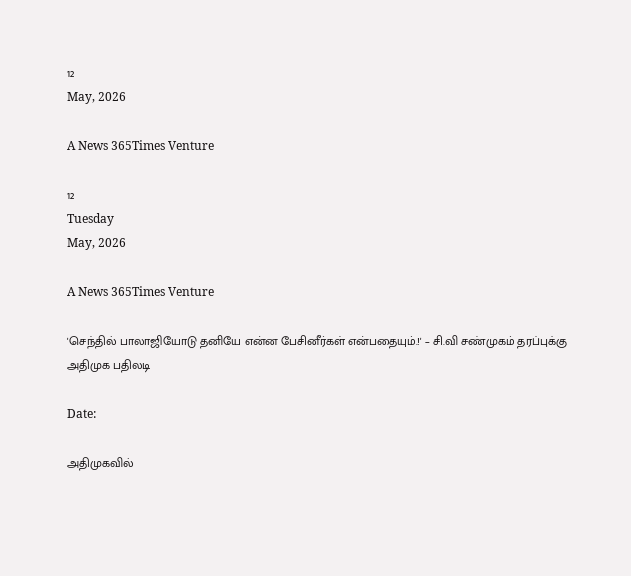12
May, 2026

A News 365Times Venture

12
Tuesday
May, 2026

A News 365Times Venture

'செந்தில் பாலாஜியோடு தனியே என்ன பேசினீர்கள் என்பதையும்.!' – சி.வி சண்முகம் தரப்புக்கு அதிமுக பதிலடி

Date:

அதிமுகவில்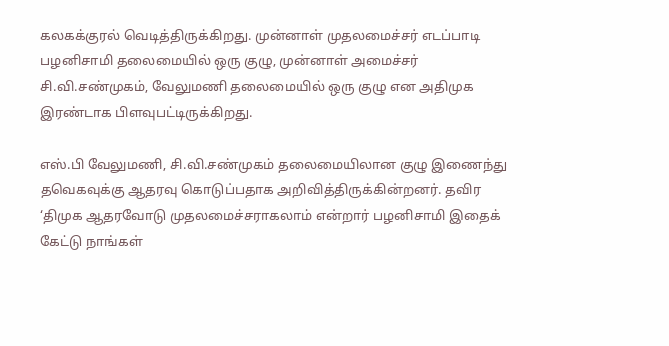கலகக்குரல் வெடித்திருக்கிறது. முன்னாள் முதலமைச்சர் எடப்பாடி பழனிசாமி தலைமையில் ஒரு குழு, முன்னாள் அமைச்சர் சி.வி.சண்முகம், வேலுமணி தலைமையில் ஒரு குழு என அதிமுக இரண்டாக பிளவுபட்டிருக்கிறது.

எஸ்.பி வேலுமணி, சி.வி.சண்முகம் தலைமையிலான குழு இணைந்து தவெகவுக்கு ஆதரவு கொடுப்பதாக அறிவித்திருக்கின்றனர். தவிர ‘திமுக ஆதரவோடு முதலமைச்சராகலாம் என்றார் பழனிசாமி இதைக் கேட்டு நாங்கள்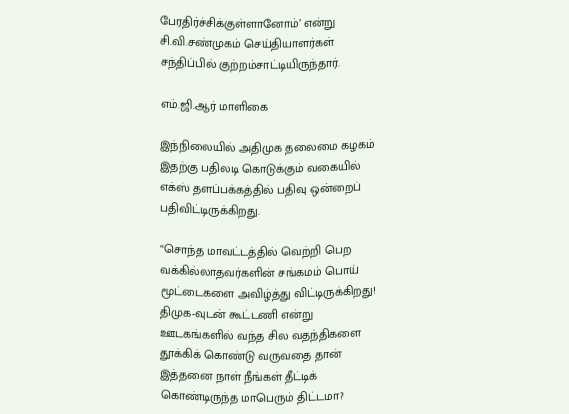பேரதிர்ச்சிக்குள்ளானோம்’ என்று சி.வி.சண்முகம் செய்தியாளர்கள் சந்திப்பில் குற்றம்சாட்டியிருந்தார்.

எம்.ஜி.ஆர் மாளிகை

இந்நிலையில் அதிமுக தலைமை கழகம் இதற்கு பதிலடி கொடுக்கும் வகையில் எக்ஸ் தளப்பக்கத்தில் பதிவு ஒன்றைப் பதிவிட்டிருக்கிறது.

“சொந்த மாவட்டத்தில் வெற்றி பெற வக்கில்லாதவர்களின் சங்கமம் பொய் மூட்டைகளை அவிழ்த்து விட்டிருக்கிறது! திமுக-வுடன் கூட்டணி என்று ஊடகங்களில் வந்த சில வதந்திகளை தூக்கிக் கொண்டு வருவதை தான் இத்தனை நாள் நீங்கள் தீட்டிக் கொண்டிருந்த மாபெரும் திட்டமா?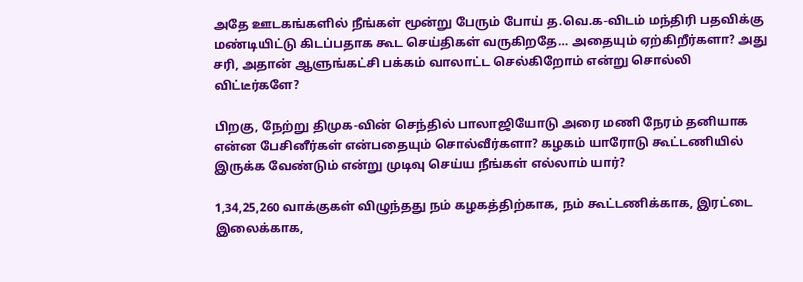அதே ஊடகங்களில் நீங்கள் மூன்று பேரும் போய் த.வெ.க-விடம் மந்திரி பதவிக்கு மண்டியிட்டு கிடப்பதாக கூட செய்திகள் வருகிறதே… அதையும் ஏற்கிறீர்களா? அது சரி, அதான் ஆளுங்கட்சி பக்கம் வாலாட்ட செல்கிறோம் என்று சொல்லி விட்டீர்களே?

பிறகு, நேற்று திமுக-வின் செந்தில் பாலாஜியோடு அரை மணி நேரம் தனியாக என்ன பேசினீர்கள் என்பதையும் சொல்வீர்களா? கழகம் யாரோடு கூட்டணியில் இருக்க வேண்டும் என்று முடிவு செய்ய நீங்கள் எல்லாம் யார்?

1,34,25,260 வாக்குகள் விழுந்தது நம் கழகத்திற்காக, நம் கூட்டணிக்காக, இரட்டை இலைக்காக,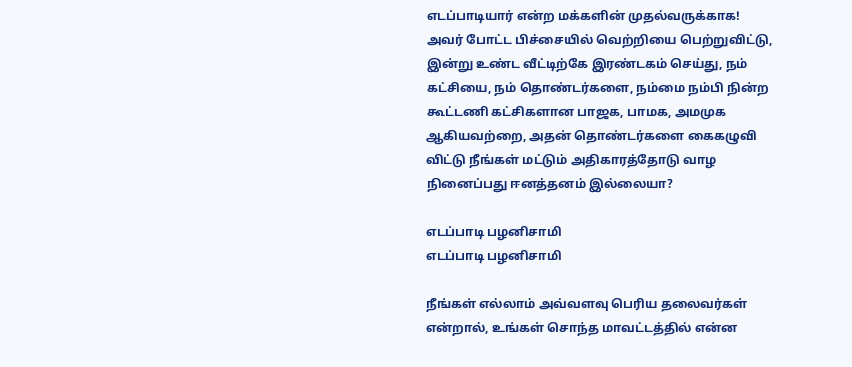எடப்பாடியார் என்ற மக்களின் முதல்வருக்காக! அவர் போட்ட பிச்சையில் வெற்றியை பெற்றுவிட்டு, இன்று உண்ட வீட்டிற்கே இரண்டகம் செய்து, நம் கட்சியை, நம் தொண்டர்களை, நம்மை நம்பி நின்ற கூட்டணி கட்சிகளான பாஜக, பாமக, அமமுக ஆகியவற்றை, அதன் தொண்டர்களை கைகழுவி விட்டு நீங்கள் மட்டும் அதிகாரத்தோடு வாழ நினைப்பது ஈனத்தனம் இல்லையா?

எடப்பாடி பழனிசாமி
எடப்பாடி பழனிசாமி

நீங்கள் எல்லாம் அவ்வளவு பெரிய தலைவர்கள் என்றால், உங்கள் சொந்த மாவட்டத்தில் என்ன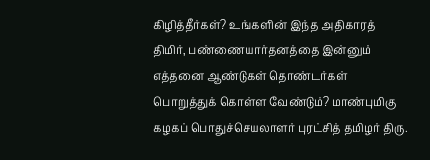கிழித்தீர்கள்? உங்களின் இந்த அதிகாரத் திமிர், பண்ணையார்தனத்தை இன்னும் எத்தனை ஆண்டுகள் தொண்டர்கள் பொறுத்துக் கொள்ள வேண்டும்? மாண்புமிகு கழகப் பொதுச்செயலாளர் புரட்சித் தமிழர் திரு.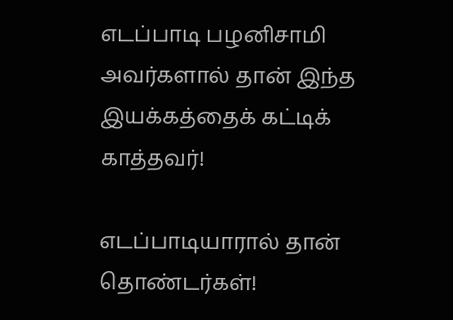எடப்பாடி பழனிசாமி அவர்களால் தான் இந்த இயக்கத்தைக் கட்டிக் காத்தவர்!

எடப்பாடியாரால் தான் தொண்டர்கள்!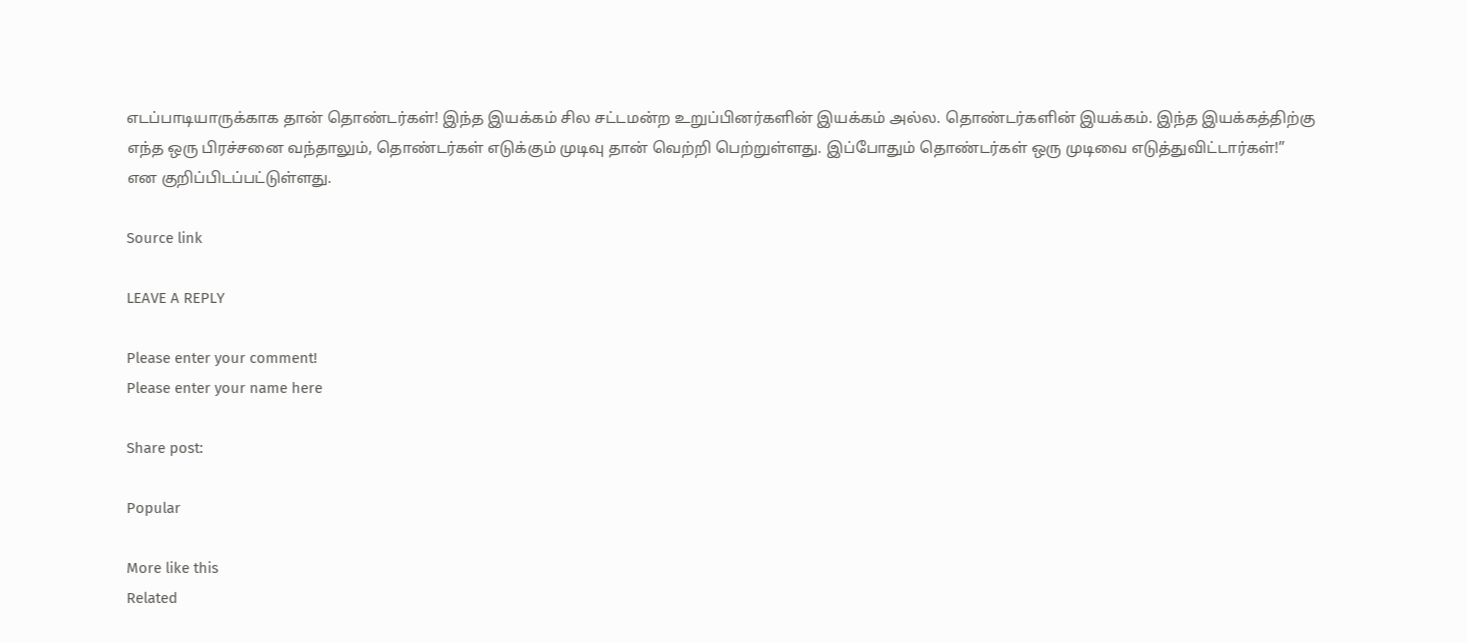எடப்பாடியாருக்காக தான் தொண்டர்கள்! இந்த இயக்கம் சில சட்டமன்ற உறுப்பினர்களின் இயக்கம் அல்ல. தொண்டர்களின் இயக்கம். இந்த இயக்கத்திற்கு எந்த ஒரு பிரச்சனை வந்தாலும், தொண்டர்கள் எடுக்கும் முடிவு தான் வெற்றி பெற்றுள்ளது. இப்போதும் தொண்டர்கள் ஒரு முடிவை எடுத்துவிட்டார்கள்!” என குறிப்பிடப்பட்டுள்ளது.

Source link

LEAVE A REPLY

Please enter your comment!
Please enter your name here

Share post:

Popular

More like this
Related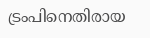ട്രംപിനെതിരായ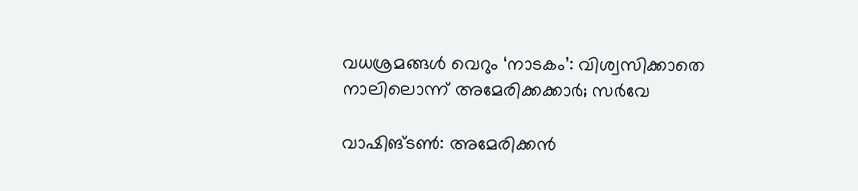വധശ്രമങ്ങള്‍ വെറും ‘നാടകം’: വിശ്വസിക്കാതെ നാലിലൊന്ന് അമേരിക്കക്കാര്‍; സര്‍വേ

വാഷിങ്ടണ്‍: അമേരിക്കന്‍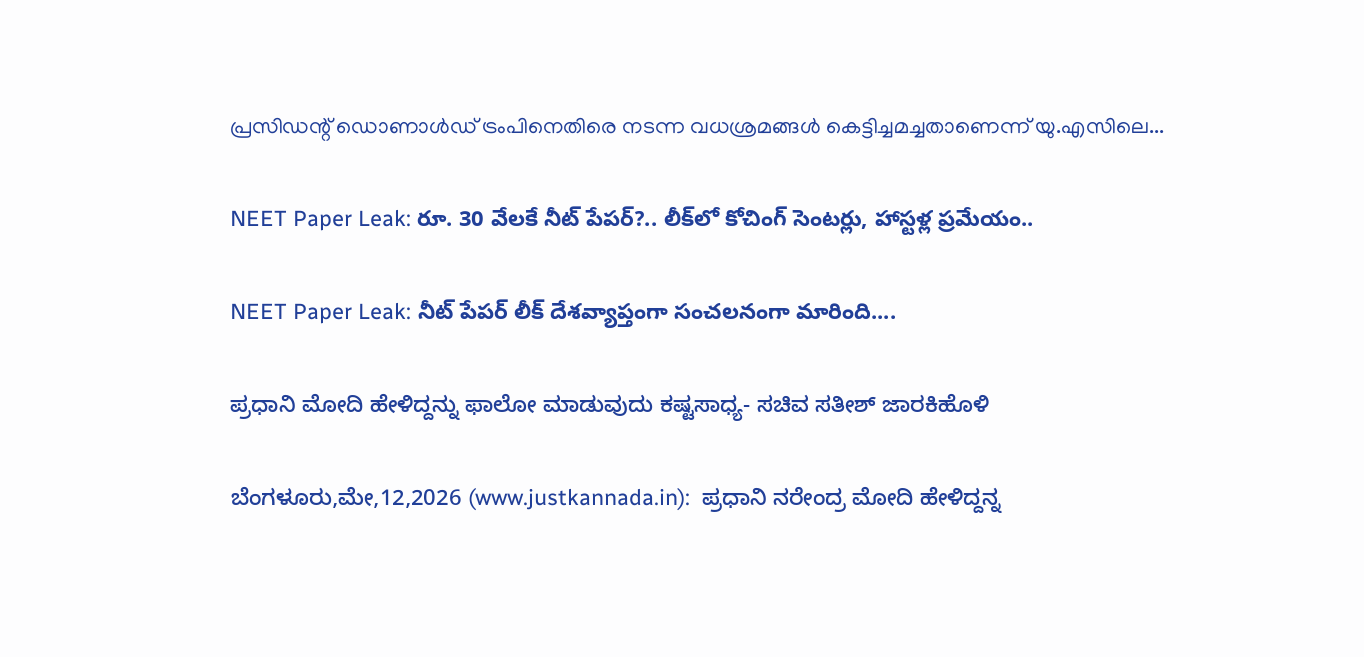പ്രസിഡന്റ് ഡൊണാള്‍ഡ് ട്രംപിനെതിരെ നടന്ന വധശ്രമങ്ങള്‍ കെട്ടിച്ചമച്ചതാണെന്ന് യു.എസിലെ...

NEET Paper Leak: రూ. 30 వేలకే నీట్ పేపర్?.. లీక్‌లో కోచింగ్ సెంటర్లు, హాస్టళ్ల ప్రమేయం..

NEET Paper Leak: నీట్ పేపర్ లీక్ దేశవ్యాప్తంగా సంచలనంగా మారింది....

ಪ್ರಧಾನಿ ಮೋದಿ ಹೇಳಿದ್ದನ್ನು ಫಾಲೋ ಮಾಡುವುದು ಕಷ್ಟಸಾಧ್ಯ- ಸಚಿವ ಸತೀಶ್ ಜಾರಕಿಹೊಳಿ

ಬೆಂಗಳೂರು,ಮೇ,12,2026 (www.justkannada.in):  ಪ್ರಧಾನಿ ನರೇಂದ್ರ ಮೋದಿ ಹೇಳಿದ್ದನ್ನ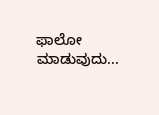ಫಾಲೋ ಮಾಡುವುದು...